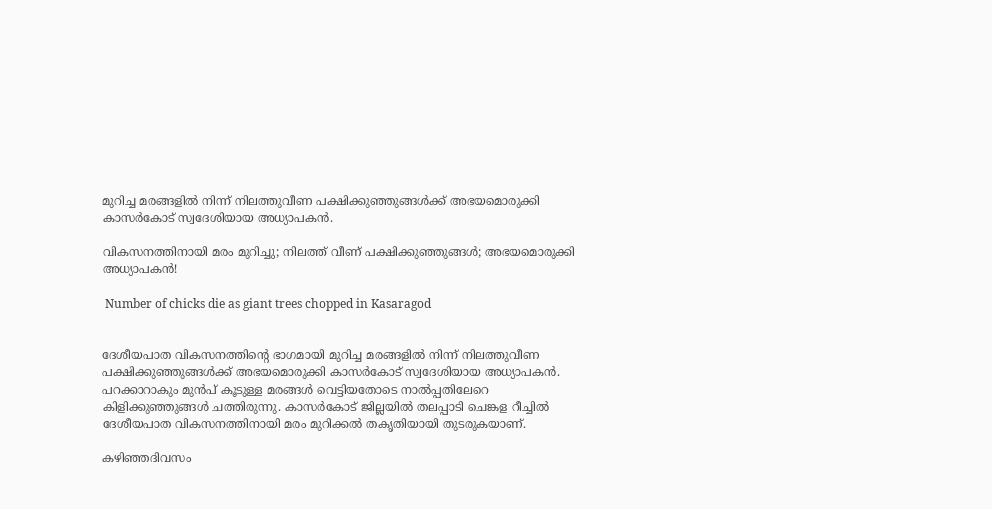മുറിച്ച മരങ്ങളില്‍ നിന്ന് നിലത്തുവീണ പക്ഷിക്കുഞ്ഞുങ്ങള്‍ക്ക് അഭയമൊരുക്കി കാസര്‍കോട് സ്വദേശിയായ അധ്യാപകന്‍.

വികസനത്തിനായി മരം മുറിച്ചു; നിലത്ത് വീണ് പക്ഷിക്കുഞ്ഞുങ്ങൾ; അഭയമൊരുക്കി അധ്യാപകൻ!

 Number of chicks die as giant trees chopped in Kasaragod


ദേശീയപാത വികസനത്തിന്‍റെ ഭാഗമായി മുറിച്ച മരങ്ങളില്‍ നിന്ന് നിലത്തുവീണ പക്ഷിക്കുഞ്ഞുങ്ങള്‍ക്ക് അഭയമൊരുക്കി കാസര്‍കോട് സ്വദേശിയായ അധ്യാപകന്‍. പറക്കാറാകും മുന്‍പ് കൂടുള്ള മരങ്ങള്‍ വെട്ടിയതോടെ നാല്‍പ്പതിലേറെ കിളിക്കുഞ്ഞുങ്ങള്‍ ചത്തിരുന്നു. കാസര്‍കോട് ജില്ലയില്‍ തലപ്പാടി ചെങ്കള റീച്ചില്‍ ദേശീയപാത വികസനത്തിനായി മരം മുറിക്കല്‍ തകൃതിയായി തുടരുകയാണ്.

കഴിഞ്ഞദിവസം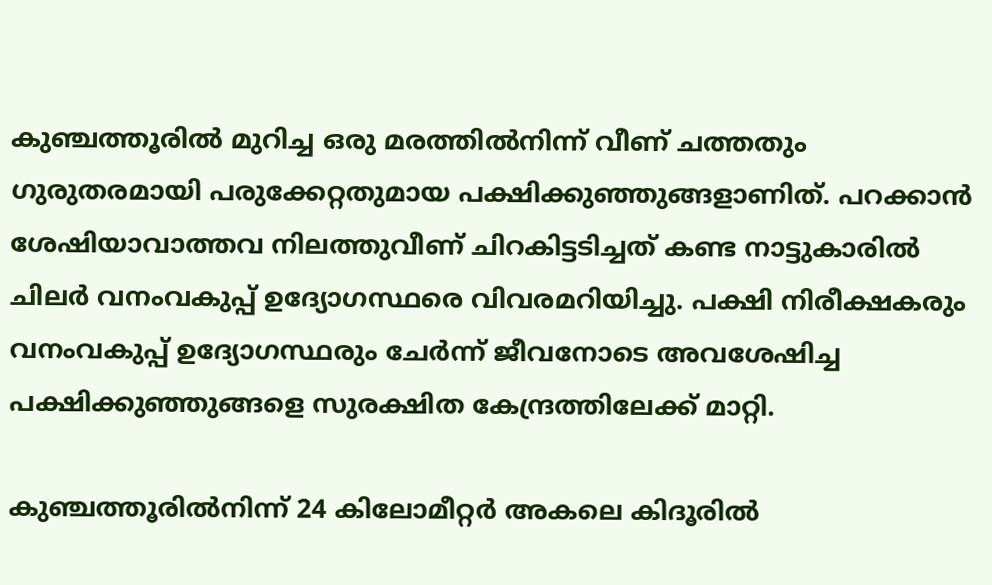കുഞ്ചത്തൂരില്‍ മുറിച്ച ഒരു മരത്തില്‍നിന്ന് വീണ് ചത്തതും ഗുരുതരമായി പരുക്കേറ്റതുമായ പക്ഷിക്കുഞ്ഞുങ്ങളാണിത്. പറക്കാന്‍ ശേഷിയാവാത്തവ നിലത്തുവീണ് ചിറകിട്ടടിച്ചത് കണ്ട നാട്ടുകാരില്‍ ചിലര്‍ വനംവകുപ്പ് ഉദ്യോഗസ്ഥരെ വിവരമറിയിച്ചു. പക്ഷി നിരീക്ഷകരും വനംവകുപ്പ് ഉദ്യോഗസ്ഥരും ചേര്‍ന്ന് ജീവനോടെ അവശേഷിച്ച പക്ഷിക്കുഞ്ഞുങ്ങളെ സുരക്ഷിത കേന്ദ്രത്തിലേക്ക് മാറ്റി.

കു‍ഞ്ചത്തൂരില്‍നിന്ന് 24 കിലോമീറ്റര്‍ അകലെ കിദൂരില്‍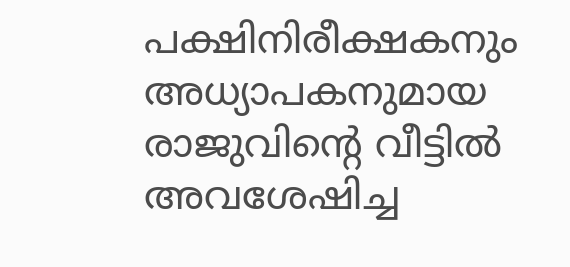പക്ഷിനിരീക്ഷകനും അധ്യാപകനുമായ രാജുവിന്‍റെ വീട്ടില്‍ അവശേഷിച്ച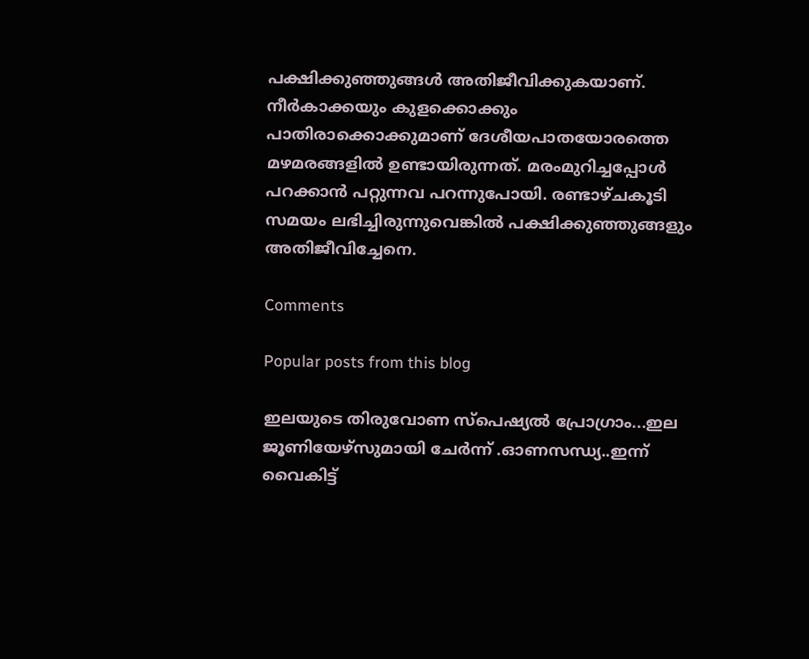പക്ഷിക്കുഞ്ഞുങ്ങള്‍ അതിജീവിക്കുകയാണ്. നീര്‍കാക്കയും കുളക്കൊക്കും പാതിരാക്കൊക്കുമാണ് ദേശീയപാതയോരത്തെ മഴമരങ്ങളില്‍ ഉണ്ടായിരുന്നത്. മരംമുറിച്ചപ്പോള്‍ പറക്കാന്‍ പറ്റുന്നവ പറന്നുപോയി. രണ്ടാഴ്ചകൂടി സമയം ലഭിച്ചിരുന്നുവെങ്കില്‍ പക്ഷിക്കുഞ്ഞുങ്ങളും അതിജീവിച്ചേനെ.

Comments

Popular posts from this blog

ഇലയുടെ തിരുവോണ സ്പെഷ്യൽ പ്രോഗ്രാം...ഇല ജൂണിയേഴ്‌സുമായി ചേർന്ന് .ഓണസന്ധ്യ..ഇന്ന് വൈകിട്ട്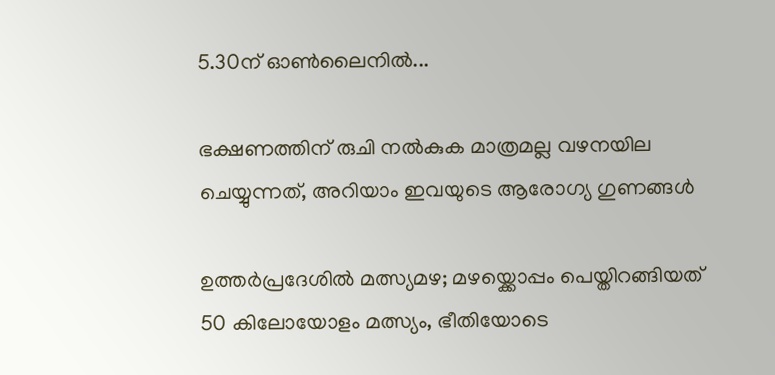5.30ന് ഓൺലൈനിൽ...

ഭക്ഷണത്തിന് രുചി നൽകുക മാത്രമല്ല വഴനയില ചെയ്യുന്നത്, അറിയാം ഇവയുടെ ആരോഗ്യ ഗുണങ്ങൾ

ഉത്തർപ്രദേശിൽ മത്സ്യമഴ; മഴയ്ക്കൊപ്പം പെയ്തിറങ്ങിയത് 50 കിലോയോളം മത്സ്യം, ഭീതിയോടെ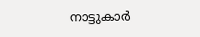നാട്ടുകാർ